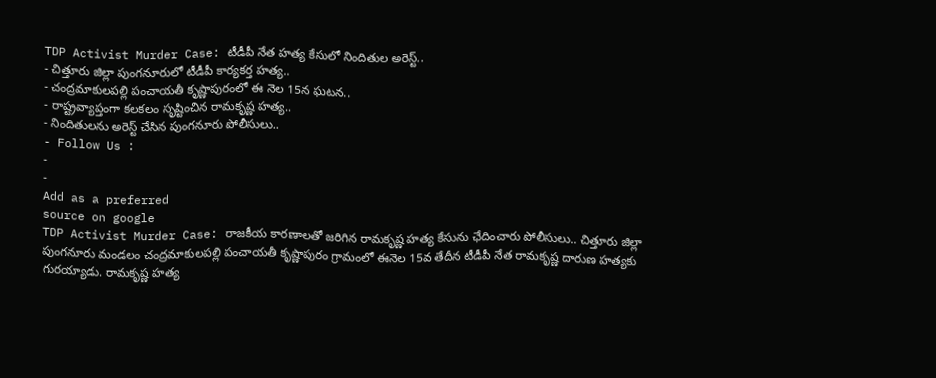TDP Activist Murder Case: టీడీపీ నేత హత్య కేసులో నిందితుల అరెస్ట్..
- చిత్తూరు జిల్లా పుంగనూరులో టీడీపీ కార్యకర్త హత్య..
- చంద్రమాకులపల్లి పంచాయతీ కృష్ణాపురంలో ఈ నెల 15న ఘటన..
- రాష్ట్రవ్యాప్తంగా కలకలం సృష్టించిన రామకృష్ణ హత్య..
- నిందితులను అరెస్ట్ చేసిన పుంగనూరు పోలీసులు..
- Follow Us :
-
-
Add as a preferred
source on google
TDP Activist Murder Case: రాజకీయ కారణాలతో జరిగిన రామకృష్ణ హత్య కేసును ఛేదించారు పోలీసులు.. చిత్తూరు జిల్లా పుంగనూరు మండలం చంద్రమాకులపల్లి పంచాయతీ కృష్ణాపురం గ్రామంలో ఈనెల 15వ తేదీన టీడీపీ నేత రామకృష్ణ దారుణ హత్యకు గురయ్యాడు. రామకృష్ణ హత్య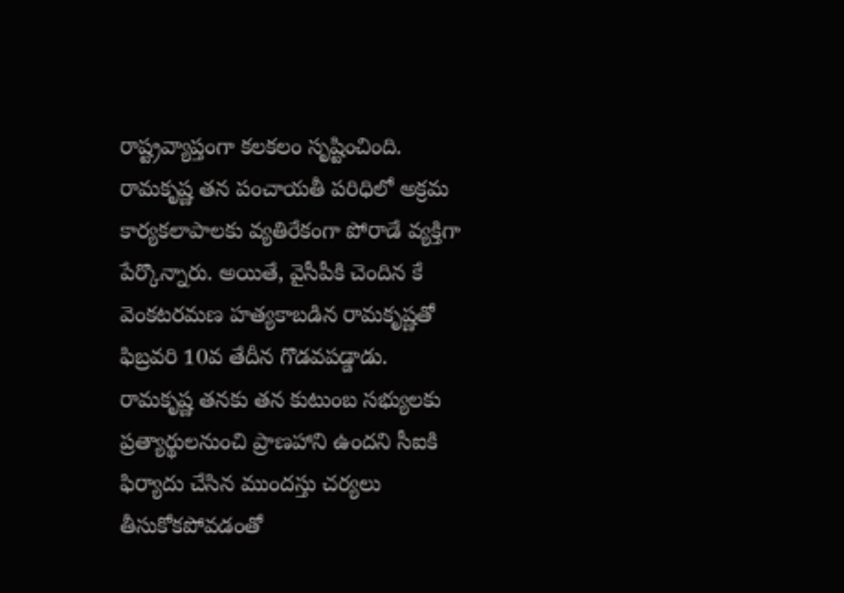రాష్ట్రవ్యాప్తంగా కలకలం సృష్టించింది. రామకృష్ణ తన పంచాయతీ పరిధిలో అక్రమ కార్యకలాపాలకు వ్యతిరేకంగా పోరాడే వ్యక్తిగా పేర్కొన్నారు. అయితే, వైసీపీకి చెందిన కే వెంకటరమణ హత్యకాబడిన రామకృష్ణతో ఫిబ్రవరి 10వ తేదీన గొడవపడ్డాడు. రామకృష్ణ తనకు తన కుటుంబ సభ్యులకు ప్రత్యార్థులనుంచి ప్రాణహాని ఉందని సీఐకి ఫిర్యాదు చేసిన ముందస్తు చర్యలు తీసుకోకపోవడంతో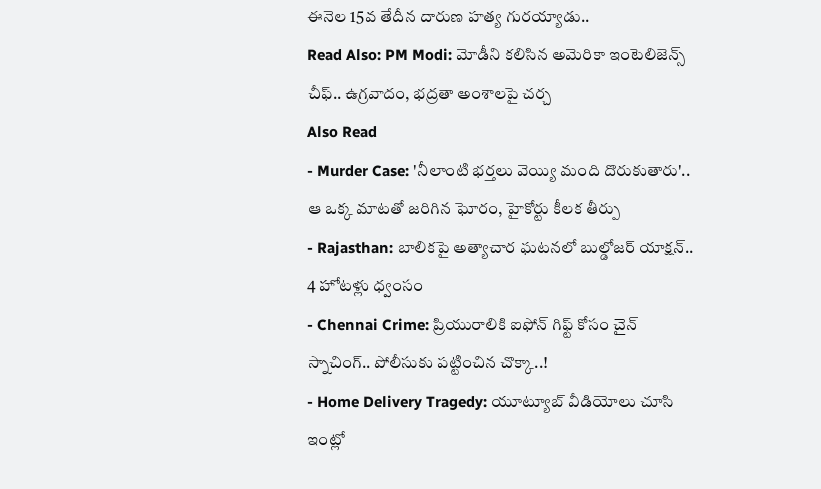ఈనెల 15వ తేదీన దారుణ హత్య గురయ్యాడు..
Read Also: PM Modi: మోడీని కలిసిన అమెరికా ఇంటెలిజెన్స్ చీఫ్.. ఉగ్రవాదం, భద్రతా అంశాలపై చర్చ
Also Read
- Murder Case: 'నీలాంటి భర్తలు వెయ్యి మంది దొరుకుతారు'.. ఆ ఒక్క మాటతో జరిగిన ఘోరం, హైకోర్టు కీలక తీర్పు
- Rajasthan: బాలికపై అత్యాచార ఘటనలో బుల్డోజర్ యాక్షన్.. 4 హోటళ్లు ధ్వంసం
- Chennai Crime: ప్రియురాలికి ఐఫోన్ గిఫ్ట్ కోసం చైన్ స్నాచింగ్.. పోలీసుకు పట్టించిన చొక్కా..!
- Home Delivery Tragedy: యూట్యూబ్ వీడియోలు చూసి ఇంట్లో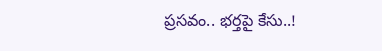ప్రసవం.. భర్తపై కేసు..!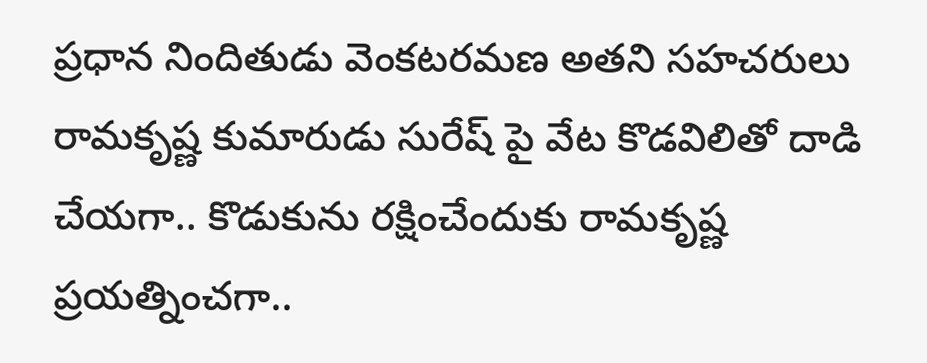ప్రధాన నిందితుడు వెంకటరమణ అతని సహచరులు రామకృష్ణ కుమారుడు సురేష్ పై వేట కొడవిలితో దాడి చేయగా.. కొడుకును రక్షించేందుకు రామకృష్ణ ప్రయత్నించగా..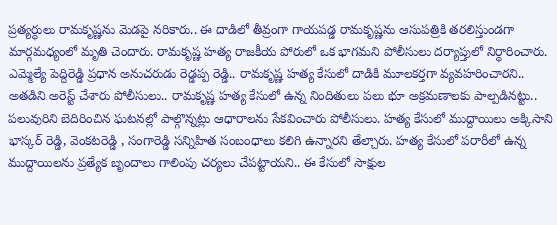ప్రత్యర్ధులు రామకృష్ణను మెడపై నరికారు.. ఈ దాడిలో తీవ్రంగా గాయపడ్డ రామకృష్ణను ఆసుపత్రికి తరలిస్తుండగా మార్గమధ్యంలో మృతి చెందారు. రామకృష్ణ హత్య రాజకీయ పోరులో ఒక భాగమని పోలీసులు దర్యాప్తులో నిర్ధారించారు. ఎమ్మెల్యే పెద్దిరెడ్డి ప్రధాన అనుచరుడు రెడ్డప్ప రెడ్డి.. రామకృష్ణ హత్య కేసులో దాడికి మూలకర్తగా వ్యవహరించారని.. అతడిని అరెస్ట్ చేశారు పోలీసులు.. రామకృష్ణ హత్య కేసులో ఉన్న నిందితులు పలు భూ అక్రమణాలకు పాల్పడినట్టు.. పలువురిని బెదిరించిన ఘటనల్లో పాల్గొన్నట్లు ఆధారాలను సేకవించారు పోలీసులు. హత్య కేసులో ముద్దాయిలు అక్కిసాని భాస్కర్ రెడ్డి, వెంకటరెడ్డి , సంగారెడ్డి సన్నిహిత సంబంధాలు కలిగి ఉన్నారని తేల్చారు. హత్య కేసులో పరారీలో ఉన్న ముద్దాయిలను ప్రత్యేక బృందాలు గాలింపు చర్యలు చేపట్టాయని.. ఈ కేసులో సాక్షుల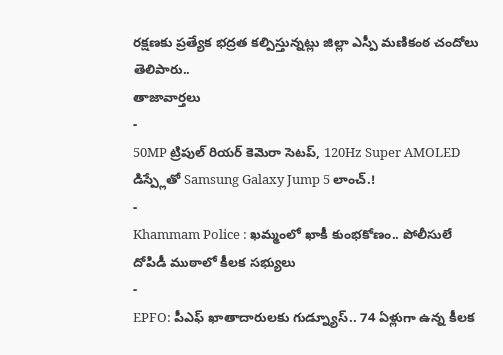రక్షణకు ప్రత్యేక భద్రత కల్పిస్తున్నట్లు జిల్లా ఎస్పీ మణికంఠ చందోలు తెలిపారు..
తాజావార్తలు
-
50MP ట్రిపుల్ రియర్ కెమెరా సెటప్, 120Hz Super AMOLED డిస్ప్లేతో Samsung Galaxy Jump 5 లాంచ్.!
-
Khammam Police : ఖమ్మంలో ఖాకీ కుంభకోణం.. పోలీసులే దోపిడీ ముఠాలో కీలక సభ్యులు
-
EPFO: పీఎఫ్ ఖాతాదారులకు గుడ్న్యూస్.. 74 ఏళ్లుగా ఉన్న కీలక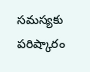సమస్యకు పరిష్కారం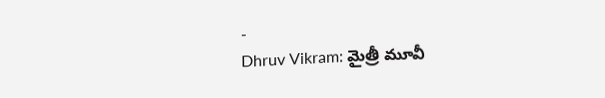-
Dhruv Vikram: మైత్రీ మూవీ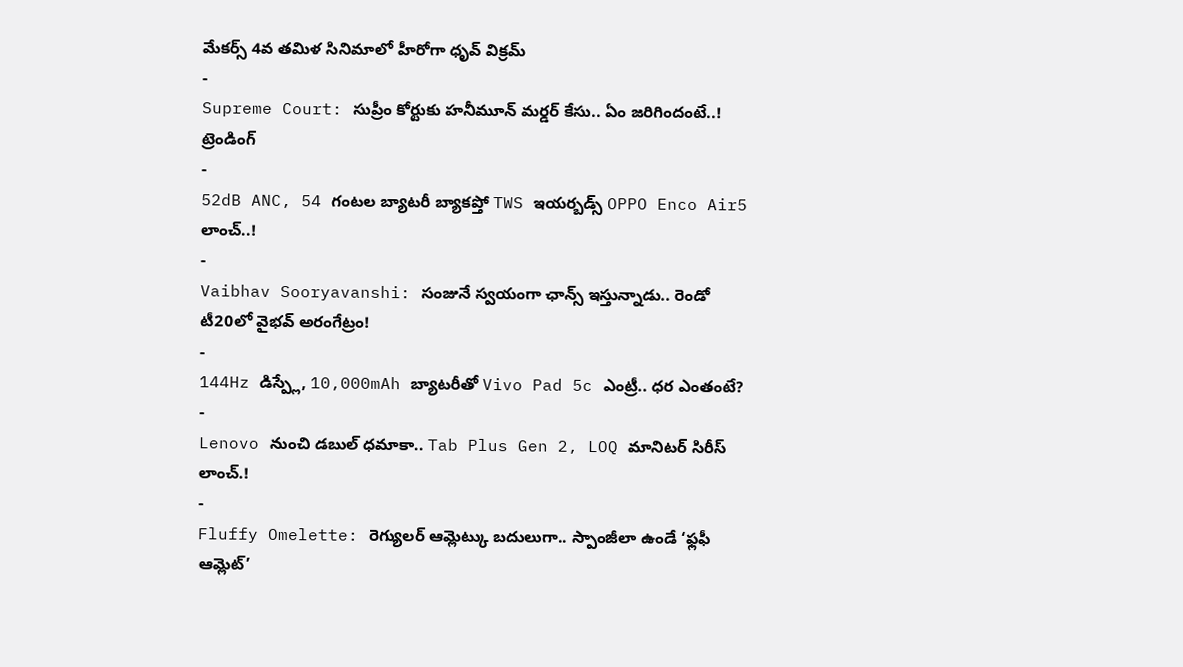మేకర్స్ 4వ తమిళ సినిమాలో హీరోగా ధృవ్ విక్రమ్
-
Supreme Court: సుప్రీం కోర్టుకు హనీమూన్ మర్డర్ కేసు.. ఏం జరిగిందంటే..!
ట్రెండింగ్
-
52dB ANC, 54 గంటల బ్యాటరీ బ్యాకప్తో TWS ఇయర్బడ్స్ OPPO Enco Air5 లాంచ్..!
-
Vaibhav Sooryavanshi: సంజునే స్వయంగా ఛాన్స్ ఇస్తున్నాడు.. రెండో టీ20లో వైభవ్ అరంగేట్రం!
-
144Hz డిస్ప్లే, 10,000mAh బ్యాటరీతో Vivo Pad 5c ఎంట్రీ.. ధర ఎంతంటే?
-
Lenovo నుంచి డబుల్ ధమాకా.. Tab Plus Gen 2, LOQ మానిటర్ సిరీస్ లాంచ్.!
-
Fluffy Omelette: రెగ్యులర్ ఆమ్లెట్కు బదులుగా.. స్పాంజీలా ఉండే ‘ఫ్లఫీ ఆమ్లెట్’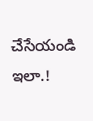చేసేయండి ఇలా.!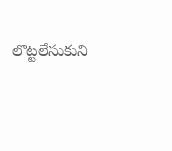లొట్టలేసుకుని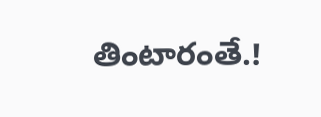తింటారంతే.!